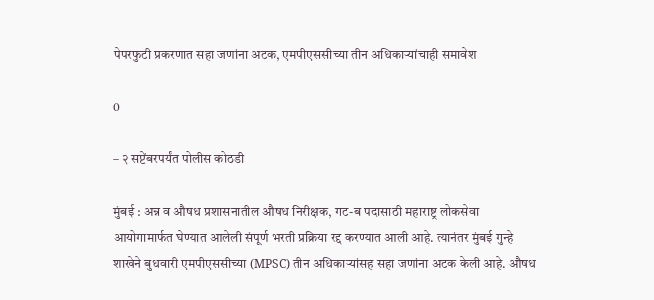पेपरफुटी प्रकरणात सहा जणांना अटक, एमपीएससीच्या तीन अधिकाऱ्यांचाही समावेश

0

– २ सप्टेंबरपर्यंत पोलीस कोठडी

मुंबई : अन्न व औषध प्रशासनातील औषध निरीक्षक, गट-ब पदासाठी महाराष्ट्र लोकसेवा आयोगामार्फत घेण्यात आलेली संपूर्ण भरती प्रक्रिया रद्द करण्यात आली आहे. त्यानंतर मुंबई गुन्हे शाखेने बुधवारी एमपीएससीच्या (MPSC) तीन अधिकाऱ्यांसह सहा जणांना अटक केली आहे. औषध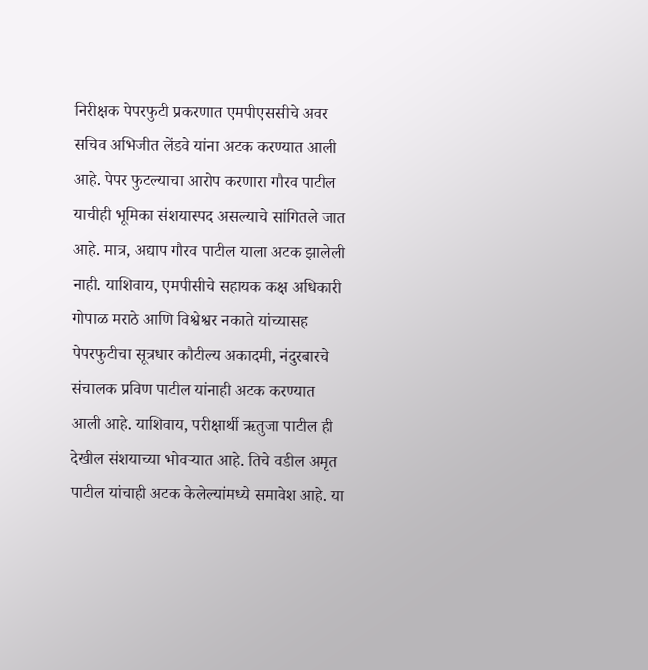निरीक्षक पेपरफुटी प्रकरणात एमपीएससीचे अवर सचिव अभिजीत लेंडवे यांना अटक करण्यात आली आहे. पेपर फुटल्याचा आरोप करणारा गौरव पाटील याचीही भूमिका संशयास्पद असल्याचे सांगितले जात आहे. मात्र, अद्याप गौरव पाटील याला अटक झालेली नाही. याशिवाय, एमपीसीचे सहायक कक्ष अधिकारी गोपाळ मराठे आणि विश्वेश्वर नकाते यांच्यासह पेपरफुटीचा सूत्रधार कौटील्य अकादमी, नंदुरबारचे संचालक प्रविण पाटील यांनाही अटक करण्यात आली आहे. याशिवाय, परीक्षार्थी ऋतुजा पाटील ही देखील संशयाच्या भोवऱ्यात आहे. तिचे वडील अमृत पाटील यांचाही अटक केलेल्यांमध्ये समावेश आहे. या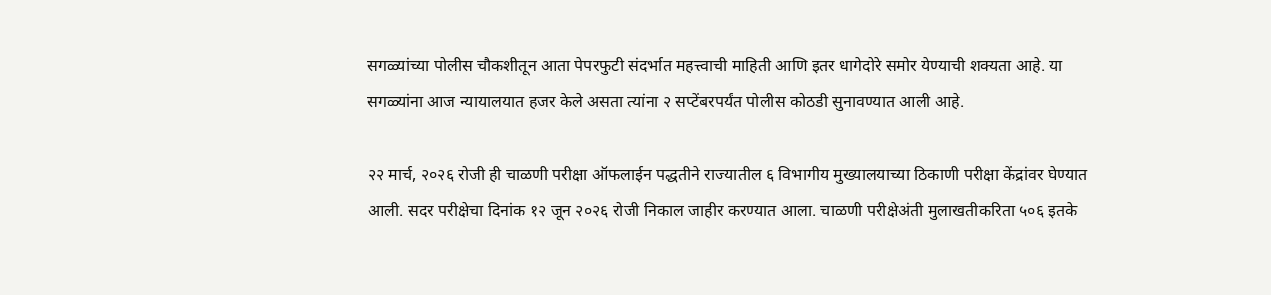सगळ्यांच्या पोलीस चौकशीतून आता पेपरफुटी संदर्भात महत्त्वाची माहिती आणि इतर धागेदोरे समोर येण्याची शक्यता आहे. या सगळ्यांना आज न्यायालयात हजर केले असता त्यांना २ सप्टेंबरपर्यंत पोलीस कोठडी सुनावण्यात आली आहे.

२२ मार्च, २०२६ रोजी ही चाळणी परीक्षा ऑफलाईन पद्धतीने राज्यातील ६ विभागीय मुख्यालयाच्या ठिकाणी परीक्षा केंद्रांवर घेण्यात आली. सदर परीक्षेचा दिनांक १२ जून २०२६ रोजी निकाल जाहीर करण्यात आला. चाळणी परीक्षेअंती मुलाखतीकरिता ५०६ इतके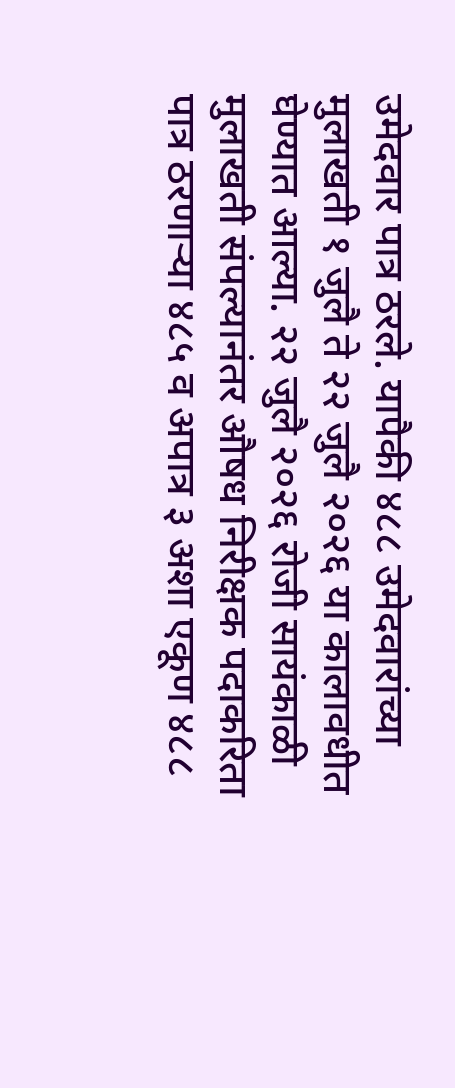उमेदवार पात्र ठरले. यापैकी ४८८ उमेदवारांच्या मुलाखती १ जुलै ते २२ जुलै २०२६ या कालावधीत घेण्यात आल्या. २२ जुलै २०२६ रोजी सायंकाळी मुलाखती संपल्यानंतर औषध निरीक्षक पदाकरिता पात्र ठरणाऱ्या ४८५ व अपात्र ३ अशा एकूण ४८८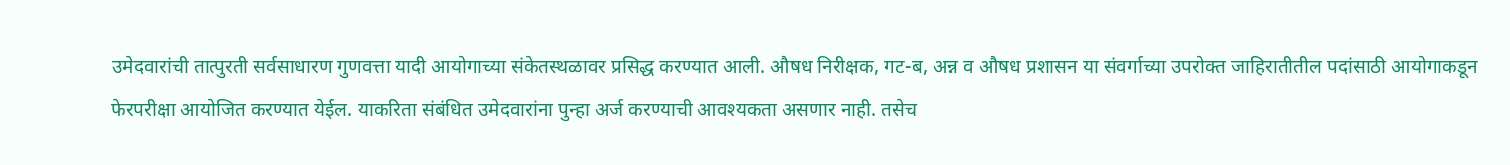उमेदवारांची तात्पुरती सर्वसाधारण गुणवत्ता यादी आयोगाच्या संकेतस्थळावर प्रसिद्ध करण्यात आली. औषध निरीक्षक, गट-ब, अन्न व औषध प्रशासन या संवर्गाच्या उपरोक्त जाहिरातीतील पदांसाठी आयोगाकडून फेरपरीक्षा आयोजित करण्यात येईल. याकरिता संबंधित उमेदवारांना पुन्हा अर्ज करण्याची आवश्यकता असणार नाही. तसेच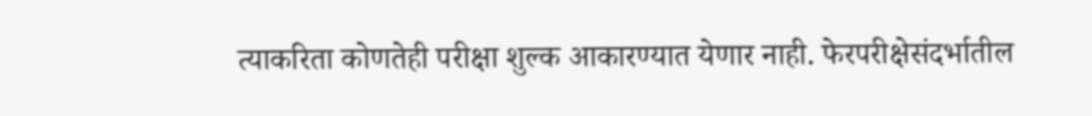त्याकरिता कोणतेही परीक्षा शुल्क आकारण्यात येणार नाही. फेरपरीक्षेसंदर्भातील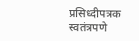प्रसिध्दीपत्रक स्वतंत्रपणे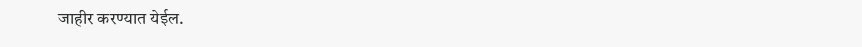जाहीर करण्यात येईल.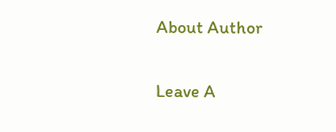About Author

Leave A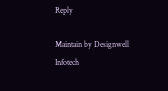Reply

Maintain by Designwell Infotech